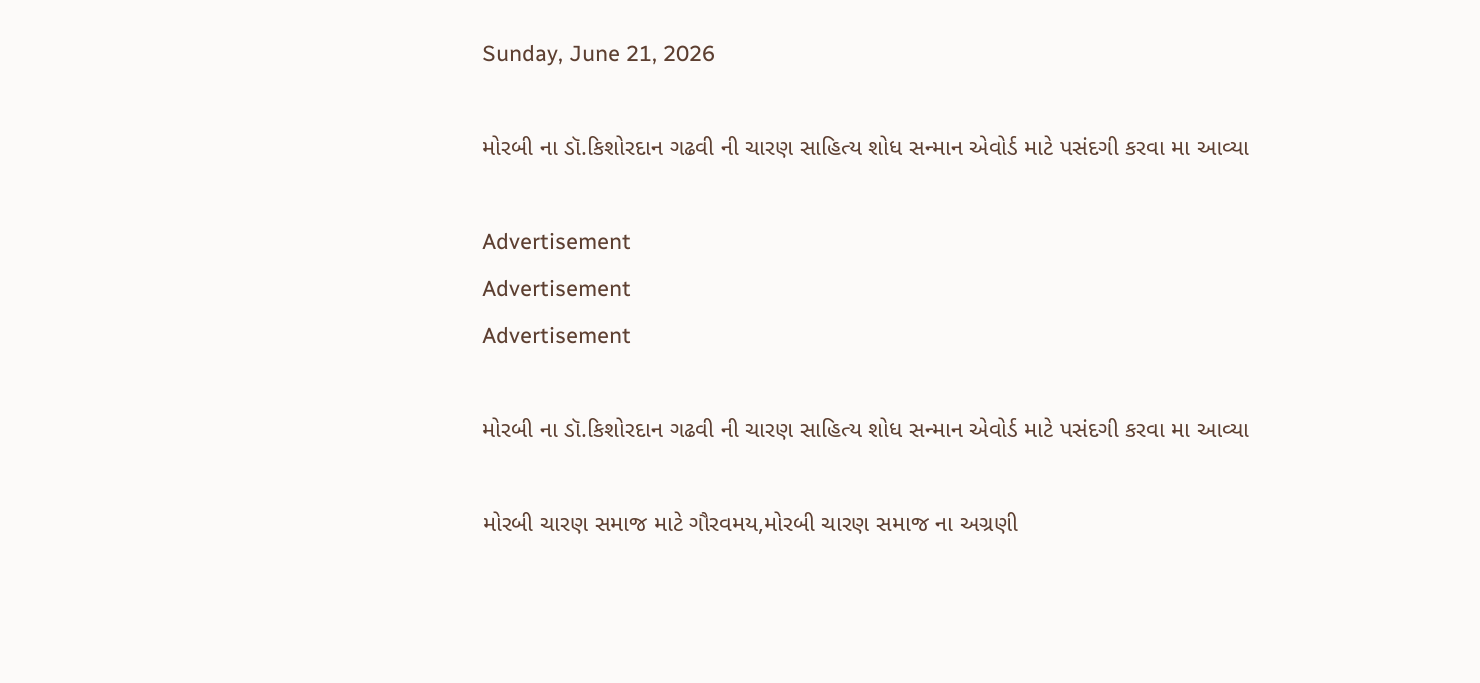Sunday, June 21, 2026

મોરબી ના ડૉ.કિશોરદાન ગઢવી ની ચારણ સાહિત્ય શોધ સન્માન એવોર્ડ માટે પસંદગી કરવા મા આવ્યા

Advertisement
Advertisement
Advertisement

મોરબી ના ડૉ.કિશોરદાન ગઢવી ની ચારણ સાહિત્ય શોધ સન્માન એવોર્ડ માટે પસંદગી કરવા મા આવ્યા

મોરબી ચારણ સમાજ માટે ગૌરવમય,મોરબી ચારણ સમાજ ના અગ્રણી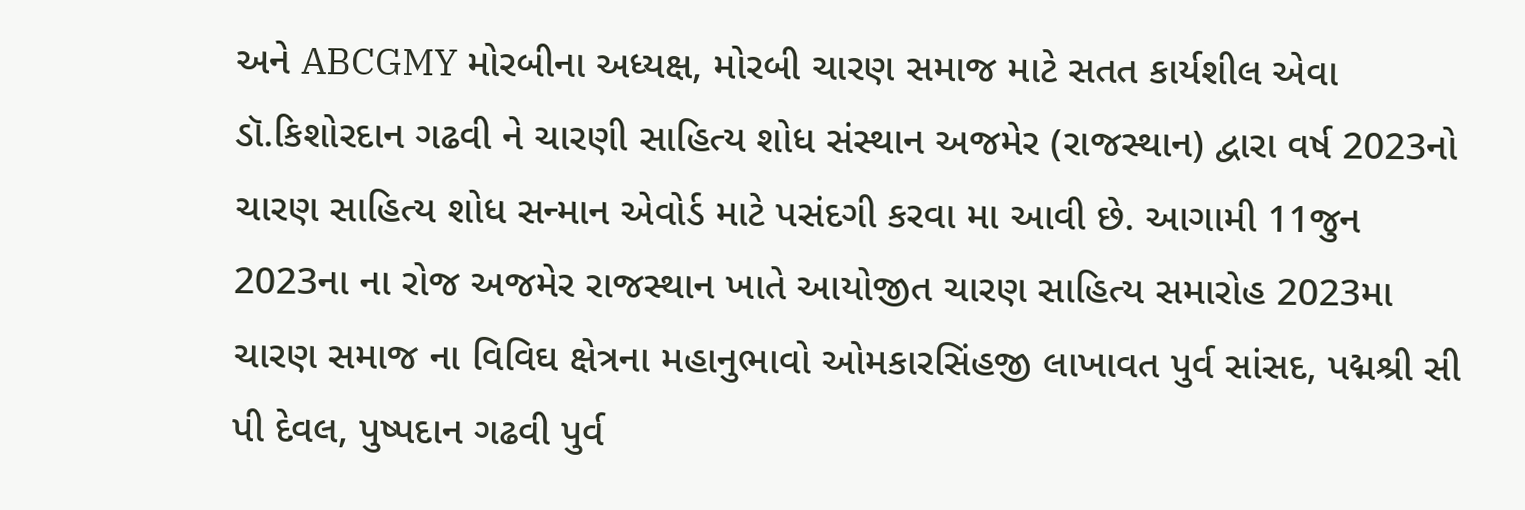અને ABCGMY મોરબીના અધ્યક્ષ, મોરબી ચારણ સમાજ માટે સતત કાર્યશીલ એવા ડૉ.કિશોરદાન ગઢવી ને ચારણી સાહિત્ય શોધ સંસ્થાન અજમેર (રાજસ્થાન) દ્વારા વર્ષ 2023નો ચારણ સાહિત્ય શોધ સન્માન એવોર્ડ માટે પસંદગી કરવા મા આવી છે. આગામી 11જુન 2023ના ના રોજ અજમેર રાજસ્થાન ખાતે આયોજીત ચારણ સાહિત્ય સમારોહ 2023મા ચારણ સમાજ ના વિવિઘ ક્ષેત્રના મહાનુભાવો ઓમકારસિંહજી લાખાવત પુર્વ સાંસદ, પદ્મશ્રી સી પી દેવલ, પુષ્પદાન ગઢવી પુર્વ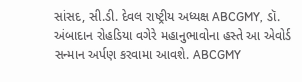સાંસદ, સી.ડી. દેવલ રાષ્ટ્રીય અધ્યક્ષ ABCGMY, ડૉ. અંબાદાન રોહડિયા વગેરે મહાનુભાવોના હસ્તે આ એવોર્ડ સન્માન અર્પણ કરવામા આવશે. ABCGMY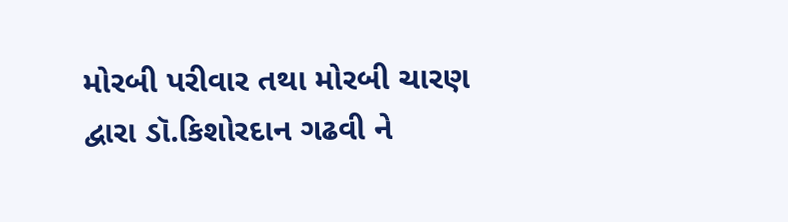મોરબી પરીવાર તથા મોરબી ચારણ દ્વારા ડૉ.કિશોરદાન ગઢવી ને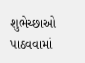શુભેચ્છાઓ પાઠવવામાં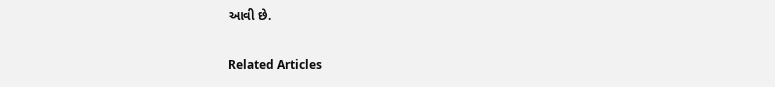આવી છે.

Related Articles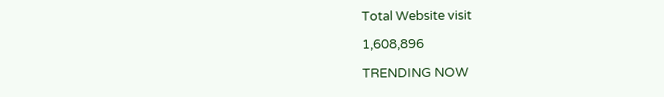Total Website visit

1,608,896

TRENDING NOW